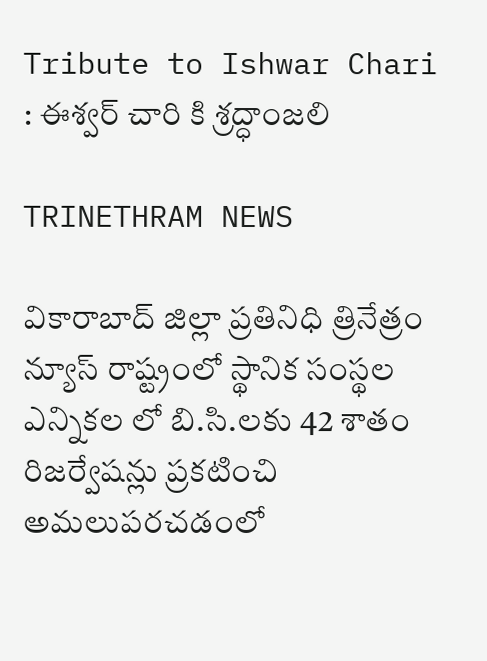Tribute to Ishwar Chari : ఈశ్వర్ చారి కి శ్రద్ధాంజలి

TRINETHRAM NEWS

వికారాబాద్ జిల్లా ప్రతినిధి త్రినేత్రం న్యూస్ రాష్ట్రంలో స్థానిక సంస్థల ఎన్నికల లో బి.సి.లకు 42 శాతం రిజర్వేషన్లు ప్రకటించి అమలుపరచడంలో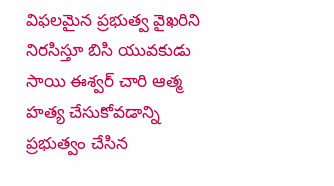విఫలమైన ప్రభుత్వ వైఖరిని నిరసిస్తూ బిసి యువకుడు సాయి ఈశ్వర్ చారి ఆత్మ హత్య చేసుకోవడాన్ని ప్రభుత్వం చేసిన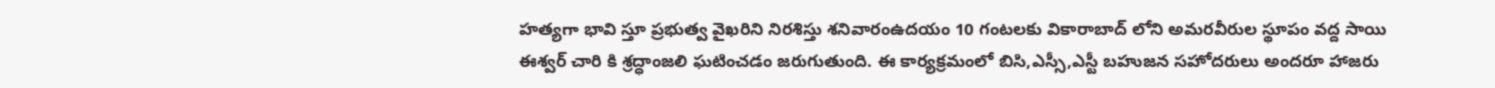హత్యగా భావి స్తూ ప్రభుత్వ వైఖరిని నిరశిస్తు శనివారంఉదయం 10 గంటలకు వికారాబాద్ లోని అమరవీరుల స్థూపం వద్ద సాయి ఈశ్వర్ చారి కి శ్రద్ధాంజలి ఘటించడం జరుగుతుంది. ఈ కార్యక్రమంలో బిసి,ఎస్సీ,ఎస్టీ బహుజన సహోదరులు అందరూ హాజరు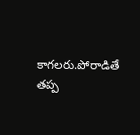కాగలరు.పోరాడితే తప్ప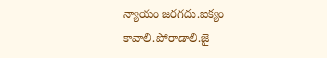న్యాయం జరగదు.ఐక్యం కావాలి.పోరాడాలి.జై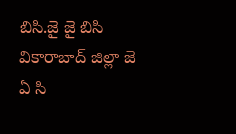బిసి.జై జై బిసి వికారాబాద్ జిల్లా జె ఏ సి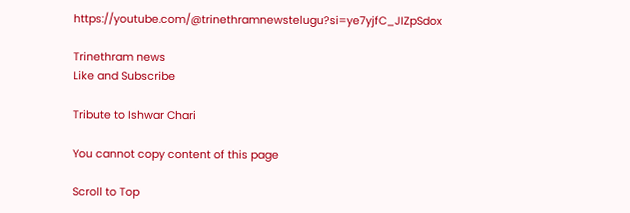https://youtube.com/@trinethramnewstelugu?si=ye7yjfC_JIZpSdox

Trinethram news
Like and Subscribe

Tribute to Ishwar Chari

You cannot copy content of this page

Scroll to Top